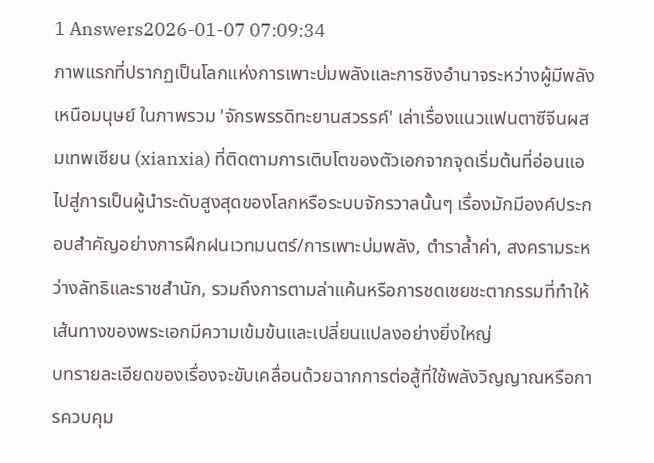1 Answers2026-01-07 07:09:34
ภาพแรกที่ปรากฏเป็นโลกแห่งการเพาะบ่มพลังและการชิงอำนาจระหว่างผู้มีพลังเหนือมนุษย์ ในภาพรวม 'จักรพรรดิทะยานสวรรค์' เล่าเรื่องแนวแฟนตาซีจีนผสมเทพเซียน (xianxia) ที่ติดตามการเติบโตของตัวเอกจากจุดเริ่มต้นที่อ่อนแอไปสู่การเป็นผู้นำระดับสูงสุดของโลกหรือระบบจักรวาลนั้นๆ เรื่องมักมีองค์ประกอบสำคัญอย่างการฝึกฝนเวทมนตร์/การเพาะบ่มพลัง, ตำราล้ำค่า, สงครามระหว่างลัทธิและราชสำนัก, รวมถึงการตามล่าแค้นหรือการชดเชยชะตากรรมที่ทำให้เส้นทางของพระเอกมีความเข้มข้นและเปลี่ยนแปลงอย่างยิ่งใหญ่
บทรายละเอียดของเรื่องจะขับเคลื่อนด้วยฉากการต่อสู้ที่ใช้พลังวิญญาณหรือการควบคุม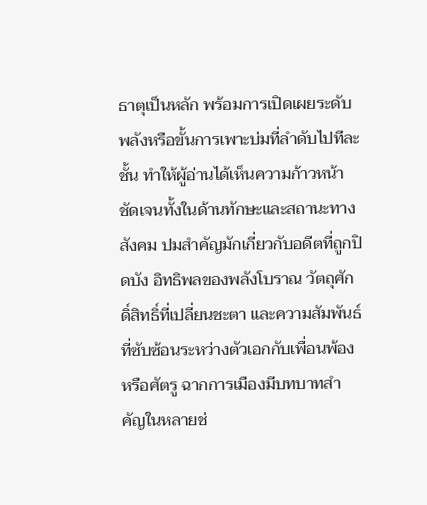ธาตุเป็นหลัก พร้อมการเปิดเผยระดับพลังหรือขั้นการเพาะบ่มที่ลำดับไปทีละชั้น ทำให้ผู้อ่านได้เห็นความก้าวหน้าชัดเจนทั้งในด้านทักษะและสถานะทางสังคม ปมสำคัญมักเกี่ยวกับอดีตที่ถูกปิดบัง อิทธิพลของพลังโบราณ วัตถุศักดิ์สิทธิ์ที่เปลี่ยนชะตา และความสัมพันธ์ที่ซับซ้อนระหว่างตัวเอกกับเพื่อนพ้องหรือศัตรู ฉากการเมืองมีบทบาทสำคัญในหลายช่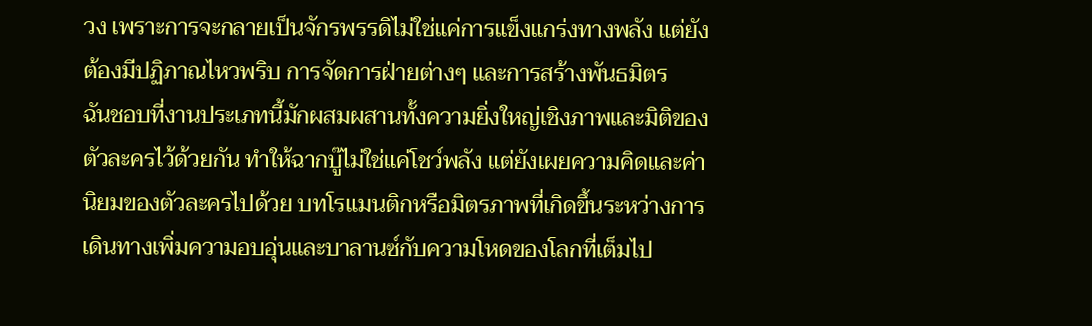วง เพราะการจะกลายเป็นจักรพรรดิไม่ใช่แค่การแข็งแกร่งทางพลัง แต่ยังต้องมีปฏิภาณไหวพริบ การจัดการฝ่ายต่างๆ และการสร้างพันธมิตร
ฉันชอบที่งานประเภทนี้มักผสมผสานทั้งความยิ่งใหญ่เชิงภาพและมิติของตัวละครไว้ด้วยกัน ทำให้ฉากบู๊ไม่ใช่แค่โชว์พลัง แต่ยังเผยความคิดและค่านิยมของตัวละครไปด้วย บทโรแมนติกหรือมิตรภาพที่เกิดขึ้นระหว่างการเดินทางเพิ่มความอบอุ่นและบาลานซ์กับความโหดของโลกที่เต็มไป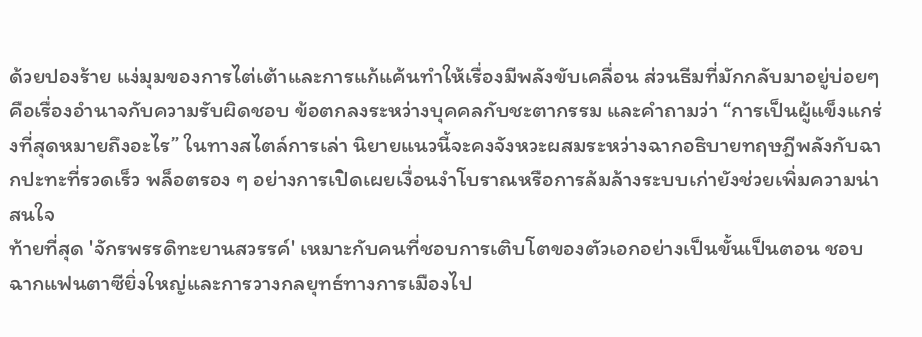ด้วยปองร้าย แง่มุมของการไต่เต้าและการแก้แค้นทำให้เรื่องมีพลังขับเคลื่อน ส่วนธีมที่มักกลับมาอยู่บ่อยๆ คือเรื่องอำนาจกับความรับผิดชอบ ข้อตกลงระหว่างบุคคลกับชะตากรรม และคำถามว่า “การเป็นผู้แข็งแกร่งที่สุดหมายถึงอะไร” ในทางสไตล์การเล่า นิยายแนวนี้จะคงจังหวะผสมระหว่างฉากอธิบายทฤษฎีพลังกับฉากปะทะที่รวดเร็ว พล็อตรอง ๆ อย่างการเปิดเผยเงื่อนงำโบราณหรือการล้มล้างระบบเก่ายังช่วยเพิ่มความน่าสนใจ
ท้ายที่สุด 'จักรพรรดิทะยานสวรรค์' เหมาะกับคนที่ชอบการเติบโตของตัวเอกอย่างเป็นขั้นเป็นตอน ชอบฉากแฟนตาซียิ่งใหญ่และการวางกลยุทธ์ทางการเมืองไป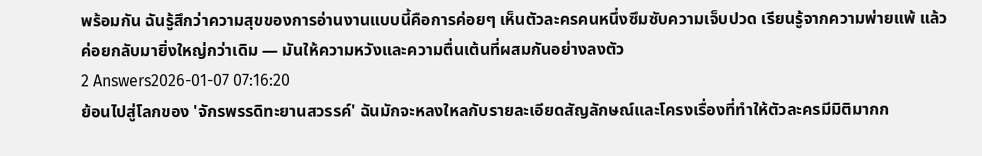พร้อมกัน ฉันรู้สึกว่าความสุขของการอ่านงานแบบนี้คือการค่อยๆ เห็นตัวละครคนหนึ่งซึมซับความเจ็บปวด เรียนรู้จากความพ่ายแพ้ แล้วค่อยกลับมายิ่งใหญ่กว่าเดิม — มันให้ความหวังและความตื่นเต้นที่ผสมกันอย่างลงตัว
2 Answers2026-01-07 07:16:20
ย้อนไปสู่โลกของ 'จักรพรรดิทะยานสวรรค์' ฉันมักจะหลงใหลกับรายละเอียดสัญลักษณ์และโครงเรื่องที่ทำให้ตัวละครมีมิติมากก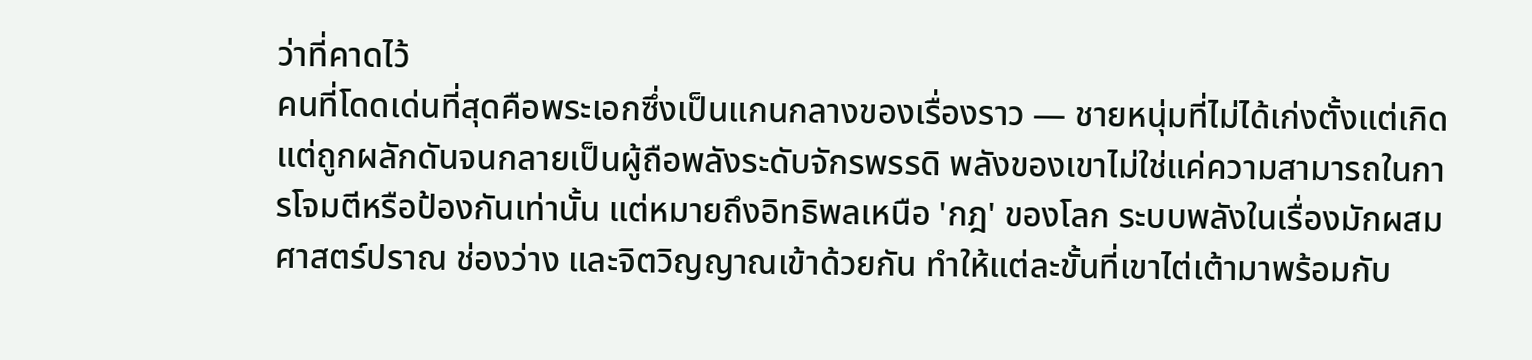ว่าที่คาดไว้
คนที่โดดเด่นที่สุดคือพระเอกซึ่งเป็นแกนกลางของเรื่องราว — ชายหนุ่มที่ไม่ได้เก่งตั้งแต่เกิดแต่ถูกผลักดันจนกลายเป็นผู้ถือพลังระดับจักรพรรดิ พลังของเขาไม่ใช่แค่ความสามารถในการโจมตีหรือป้องกันเท่านั้น แต่หมายถึงอิทธิพลเหนือ 'กฎ' ของโลก ระบบพลังในเรื่องมักผสมศาสตร์ปราณ ช่องว่าง และจิตวิญญาณเข้าด้วยกัน ทำให้แต่ละขั้นที่เขาไต่เต้ามาพร้อมกับ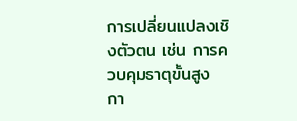การเปลี่ยนแปลงเชิงตัวตน เช่น การควบคุมธาตุขั้นสูง กา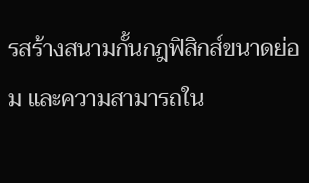รสร้างสนามกั้นกฎฟิสิกส์ขนาดย่อม และความสามารถใน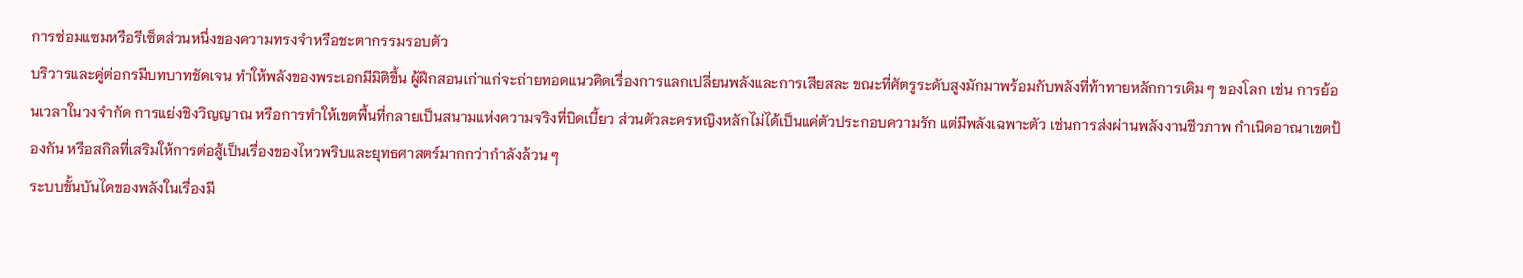การซ่อมแซมหรือรีเซ็ตส่วนหนึ่งของความทรงจำหรือชะตากรรมรอบตัว
บริวารและคู่ต่อกรมีบทบาทชัดเจน ทำให้พลังของพระเอกมีมิติขึ้น ผู้ฝึกสอนเก่าแก่จะถ่ายทอดแนวคิดเรื่องการแลกเปลี่ยนพลังและการเสียสละ ขณะที่ศัตรูระดับสูงมักมาพร้อมกับพลังที่ท้าทายหลักการเดิม ๆ ของโลก เช่น การย้อนเวลาในวงจำกัด การแย่งชิงวิญญาณ หรือการทำให้เขตพื้นที่กลายเป็นสนามแห่งความจริงที่บิดเบี้ยว ส่วนตัวละครหญิงหลักไม่ได้เป็นแค่ตัวประกอบความรัก แต่มีพลังเฉพาะตัว เช่นการส่งผ่านพลังงานชีวภาพ กำเนิดอาณาเขตป้องกัน หรือสกิลที่เสริมให้การต่อสู้เป็นเรื่องของไหวพริบและยุทธศาสตร์มากกว่ากำลังล้วน ๆ
ระบบขั้นบันไดของพลังในเรื่องมี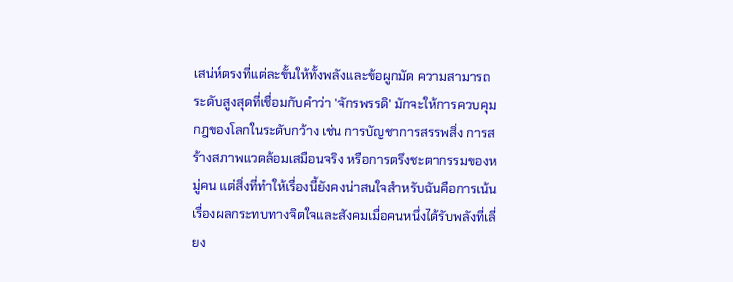เสน่ห์ตรงที่แต่ละขั้นให้ทั้งพลังและข้อผูกมัด ความสามารถระดับสูงสุดที่เชื่อมกับคำว่า 'จักรพรรดิ' มักจะให้การควบคุมกฎของโลกในระดับกว้าง เช่น การบัญชาการสรรพสิ่ง การสร้างสภาพแวดล้อมเสมือนจริง หรือการตรึงชะตากรรมของหมู่คน แต่สิ่งที่ทำให้เรื่องนี้ยังคงน่าสนใจสำหรับฉันคือการเน้นเรื่องผลกระทบทางจิตใจและสังคมเมื่อคนหนึ่งได้รับพลังที่เลี่ยง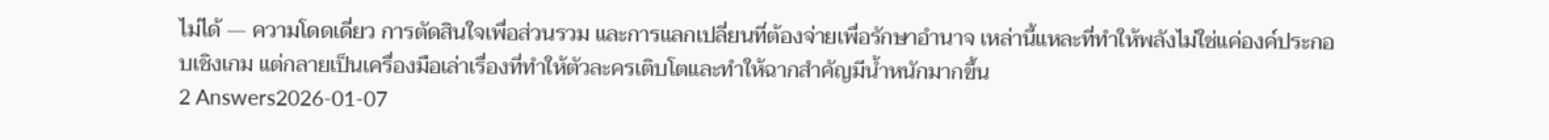ไม่ได้ — ความโดดเดี่ยว การตัดสินใจเพื่อส่วนรวม และการแลกเปลี่ยนที่ต้องจ่ายเพื่อรักษาอำนาจ เหล่านี้แหละที่ทำให้พลังไม่ใช่แค่องค์ประกอบเชิงเกม แต่กลายเป็นเครื่องมือเล่าเรื่องที่ทำให้ตัวละครเติบโตและทำให้ฉากสำคัญมีน้ำหนักมากขึ้น
2 Answers2026-01-07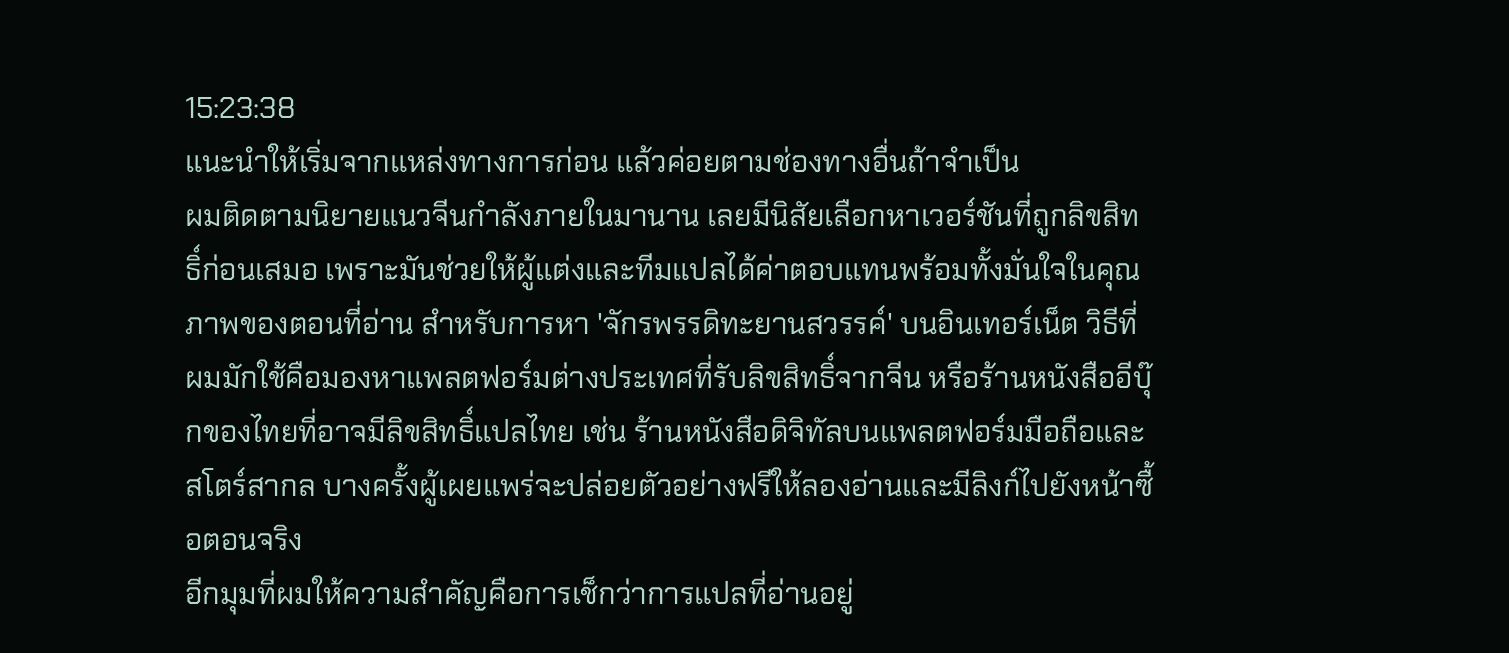15:23:38
แนะนำให้เริ่มจากแหล่งทางการก่อน แล้วค่อยตามช่องทางอื่นถ้าจำเป็น
ผมติดตามนิยายแนวจีนกำลังภายในมานาน เลยมีนิสัยเลือกหาเวอร์ชันที่ถูกลิขสิทธิ์ก่อนเสมอ เพราะมันช่วยให้ผู้แต่งและทีมแปลได้ค่าตอบแทนพร้อมทั้งมั่นใจในคุณภาพของตอนที่อ่าน สำหรับการหา 'จักรพรรดิทะยานสวรรค์' บนอินเทอร์เน็ต วิธีที่ผมมักใช้คือมองหาแพลตฟอร์มต่างประเทศที่รับลิขสิทธิ์จากจีน หรือร้านหนังสืออีบุ๊กของไทยที่อาจมีลิขสิทธิ์แปลไทย เช่น ร้านหนังสือดิจิทัลบนแพลตฟอร์มมือถือและสโตร์สากล บางครั้งผู้เผยแพร่จะปล่อยตัวอย่างฟรีให้ลองอ่านและมีลิงก์ไปยังหน้าซื้อตอนจริง
อีกมุมที่ผมให้ความสำคัญคือการเช็กว่าการแปลที่อ่านอยู่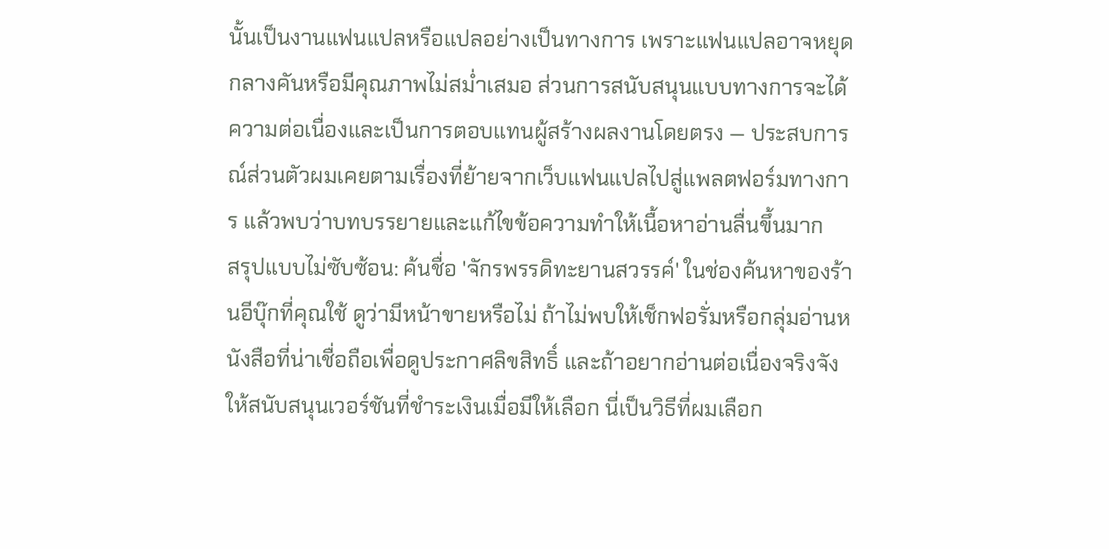นั้นเป็นงานแฟนแปลหรือแปลอย่างเป็นทางการ เพราะแฟนแปลอาจหยุดกลางคันหรือมีคุณภาพไม่สม่ำเสมอ ส่วนการสนับสนุนแบบทางการจะได้ความต่อเนื่องและเป็นการตอบแทนผู้สร้างผลงานโดยตรง — ประสบการณ์ส่วนตัวผมเคยตามเรื่องที่ย้ายจากเว็บแฟนแปลไปสู่แพลตฟอร์มทางการ แล้วพบว่าบทบรรยายและแก้ไขข้อความทำให้เนื้อหาอ่านลื่นขึ้นมาก
สรุปแบบไม่ซับซ้อน: ค้นชื่อ 'จักรพรรดิทะยานสวรรค์' ในช่องค้นหาของร้านอีบุ๊กที่คุณใช้ ดูว่ามีหน้าขายหรือไม่ ถ้าไม่พบให้เช็กฟอรั่มหรือกลุ่มอ่านหนังสือที่น่าเชื่อถือเพื่อดูประกาศลิขสิทธิ์ และถ้าอยากอ่านต่อเนื่องจริงจัง ให้สนับสนุนเวอร์ชันที่ชำระเงินเมื่อมีให้เลือก นี่เป็นวิธีที่ผมเลือก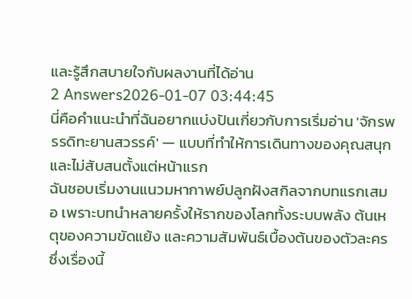และรู้สึกสบายใจกับผลงานที่ได้อ่าน
2 Answers2026-01-07 03:44:45
นี่คือคำแนะนำที่ฉันอยากแบ่งปันเกี่ยวกับการเริ่มอ่าน 'จักรพรรดิทะยานสวรรค์' — แบบที่ทำให้การเดินทางของคุณสนุกและไม่สับสนตั้งแต่หน้าแรก
ฉันชอบเริ่มงานแนวมหากาพย์ปลูกฝังสกิลจากบทแรกเสมอ เพราะบทนำหลายครั้งให้รากของโลกทั้งระบบพลัง ต้นเหตุของความขัดแย้ง และความสัมพันธ์เบื้องต้นของตัวละคร ซึ่งเรื่องนี้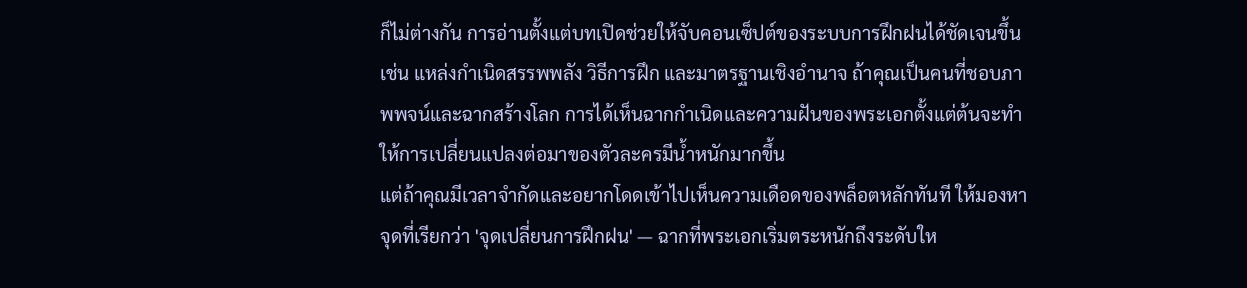ก็ไม่ต่างกัน การอ่านตั้งแต่บทเปิดช่วยให้จับคอนเซ็ปต์ของระบบการฝึกฝนได้ชัดเจนขึ้น เช่น แหล่งกำเนิดสรรพพลัง วิธีการฝึก และมาตรฐานเชิงอำนาจ ถ้าคุณเป็นคนที่ชอบภาพพจน์และฉากสร้างโลก การได้เห็นฉากกำเนิดและความฝันของพระเอกตั้งแต่ต้นจะทำให้การเปลี่ยนแปลงต่อมาของตัวละครมีน้ำหนักมากขึ้น
แต่ถ้าคุณมีเวลาจำกัดและอยากโดดเข้าไปเห็นความเดือดของพล็อตหลักทันที ให้มองหาจุดที่เรียกว่า 'จุดเปลี่ยนการฝึกฝน' — ฉากที่พระเอกเริ่มตระหนักถึงระดับให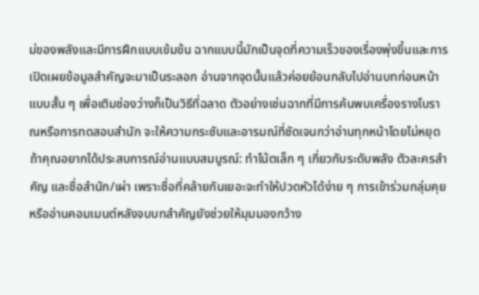ม่ของพลังและมีการฝึกแบบเข้มข้น ฉากแบบนี้มักเป็นจุดที่ความเร็วของเรื่องพุ่งขึ้นและการเปิดเผยข้อมูลสำคัญจะมาเป็นระลอก อ่านจากจุดนั้นแล้วค่อยย้อนกลับไปอ่านบทก่อนหน้าแบบสั้น ๆ เพื่อเติมช่องว่างก็เป็นวิธีที่ฉลาด ตัวอย่างเช่นฉากที่มีการค้นพบเครื่องรางโบราณหรือการทดสอบสำนัก จะให้ความกระชับและอารมณ์ที่ชัดเจนกว่าอ่านทุกหน้าโดยไม่หยุด
ถ้าคุณอยากได้ประสบการณ์อ่านแบบสมบูรณ์: ทำโน้ตเล็ก ๆ เกี่ยวกับระดับพลัง ตัวละครสำคัญ และชื่อสำนัก/เผ่า เพราะชื่อที่คล้ายกันเยอะจะทำให้ปวดหัวได้ง่าย ๆ การเข้าร่วมกลุ่มคุยหรืออ่านคอมเมนต์หลังจบบทสำคัญยังช่วยให้มุมมองกว้าง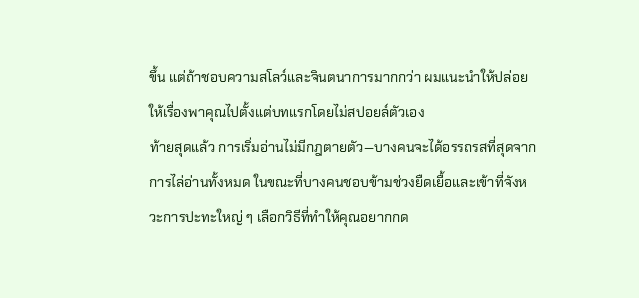ขึ้น แต่ถ้าชอบความสโลว์และจินตนาการมากกว่า ผมแนะนำให้ปล่อยให้เรื่องพาคุณไปตั้งแต่บทแรกโดยไม่สปอยล์ตัวเอง
ท้ายสุดแล้ว การเริ่มอ่านไม่มีกฎตายตัว—บางคนจะได้อรรถรสที่สุดจากการไล่อ่านทั้งหมด ในขณะที่บางคนชอบข้ามช่วงยืดเยื้อและเข้าที่จังหวะการปะทะใหญ่ ๆ เลือกวิธีที่ทำให้คุณอยากกด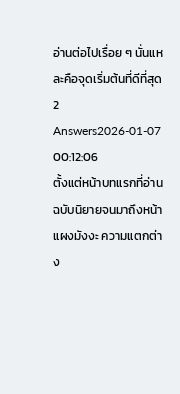อ่านต่อไปเรื่อย ๆ นั่นแหละคือจุดเริ่มต้นที่ดีที่สุด
2 Answers2026-01-07 00:12:06
ตั้งแต่หน้าบทแรกที่อ่านฉบับนิยายจนมาถึงหน้าแผงมังงะ ความแตกต่าง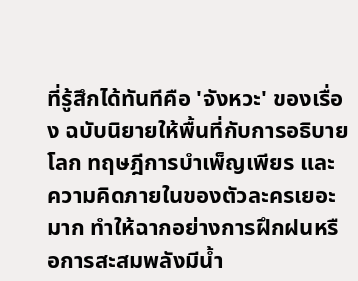ที่รู้สึกได้ทันทีคือ 'จังหวะ' ของเรื่อง ฉบับนิยายให้พื้นที่กับการอธิบายโลก ทฤษฎีการบำเพ็ญเพียร และความคิดภายในของตัวละครเยอะมาก ทำให้ฉากอย่างการฝึกฝนหรือการสะสมพลังมีน้ำ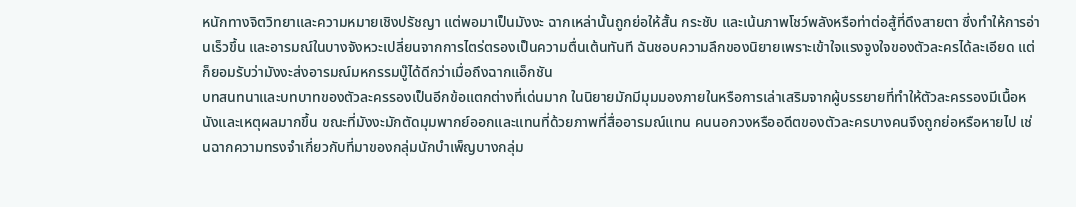หนักทางจิตวิทยาและความหมายเชิงปรัชญา แต่พอมาเป็นมังงะ ฉากเหล่านั้นถูกย่อให้สั้น กระชับ และเน้นภาพโชว์พลังหรือท่าต่อสู้ที่ดึงสายตา ซึ่งทำให้การอ่านเร็วขึ้น และอารมณ์ในบางจังหวะเปลี่ยนจากการไตร่ตรองเป็นความตื่นเต้นทันที ฉันชอบความลึกของนิยายเพราะเข้าใจแรงจูงใจของตัวละครได้ละเอียด แต่ก็ยอมรับว่ามังงะส่งอารมณ์มหกรรมบู๊ได้ดีกว่าเมื่อถึงฉากแอ็กชัน
บทสนทนาและบทบาทของตัวละครรองเป็นอีกข้อแตกต่างที่เด่นมาก ในนิยายมักมีมุมมองภายในหรือการเล่าเสริมจากผู้บรรยายที่ทำให้ตัวละครรองมีเนื้อหนังและเหตุผลมากขึ้น ขณะที่มังงะมักตัดมุมพากย์ออกและแทนที่ด้วยภาพที่สื่ออารมณ์แทน คนนอกวงหรืออดีตของตัวละครบางคนจึงถูกย่อหรือหายไป เช่นฉากความทรงจำเกี่ยวกับที่มาของกลุ่มนักบำเพ็ญบางกลุ่ม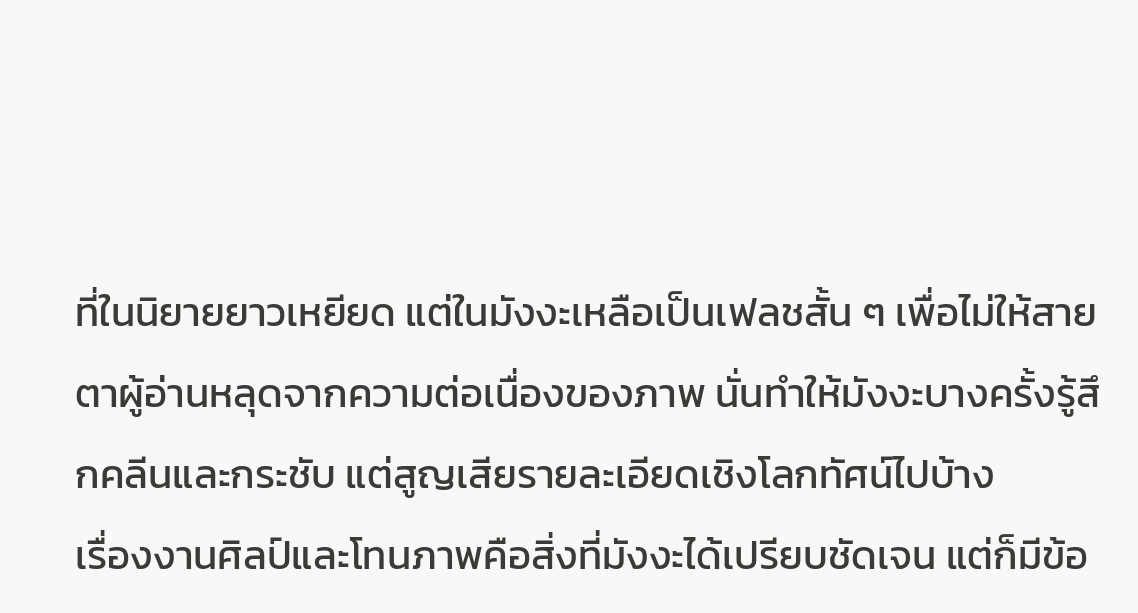ที่ในนิยายยาวเหยียด แต่ในมังงะเหลือเป็นเฟลชสั้น ๆ เพื่อไม่ให้สายตาผู้อ่านหลุดจากความต่อเนื่องของภาพ นั่นทำให้มังงะบางครั้งรู้สึกคลีนและกระชับ แต่สูญเสียรายละเอียดเชิงโลกทัศน์ไปบ้าง
เรื่องงานศิลป์และโทนภาพคือสิ่งที่มังงะได้เปรียบชัดเจน แต่ก็มีข้อ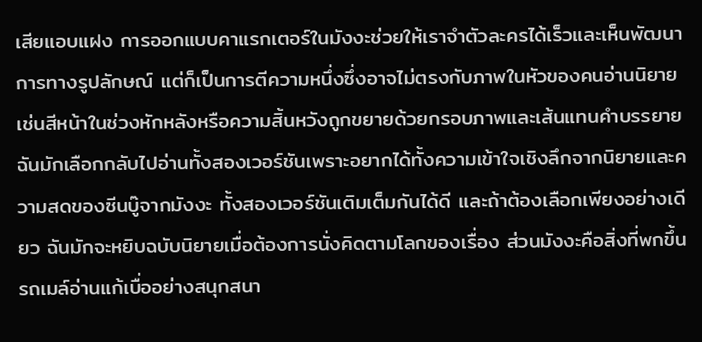เสียแอบแฝง การออกแบบคาแรกเตอร์ในมังงะช่วยให้เราจำตัวละครได้เร็วและเห็นพัฒนาการทางรูปลักษณ์ แต่ก็เป็นการตีความหนึ่งซึ่งอาจไม่ตรงกับภาพในหัวของคนอ่านนิยาย เช่นสีหน้าในช่วงหักหลังหรือความสิ้นหวังถูกขยายด้วยกรอบภาพและเส้นแทนคำบรรยาย ฉันมักเลือกกลับไปอ่านทั้งสองเวอร์ชันเพราะอยากได้ทั้งความเข้าใจเชิงลึกจากนิยายและความสดของซีนบู๊จากมังงะ ทั้งสองเวอร์ชันเติมเต็มกันได้ดี และถ้าต้องเลือกเพียงอย่างเดียว ฉันมักจะหยิบฉบับนิยายเมื่อต้องการนั่งคิดตามโลกของเรื่อง ส่วนมังงะคือสิ่งที่พกขึ้นรถเมล์อ่านแก้เบื่ออย่างสนุกสนา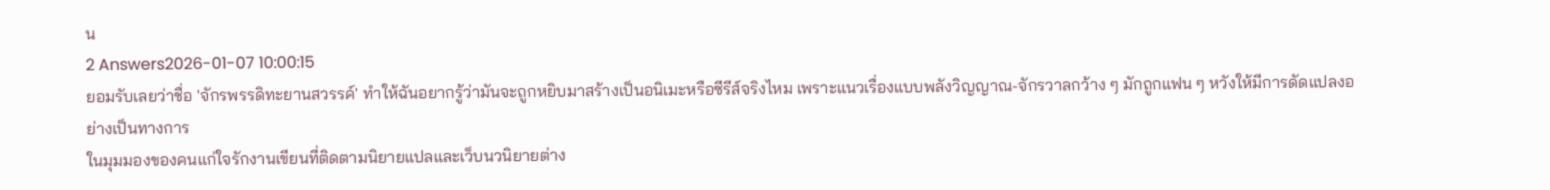น
2 Answers2026-01-07 10:00:15
ยอมรับเลยว่าชื่อ 'จักรพรรดิทะยานสวรรค์' ทำให้ฉันอยากรู้ว่ามันจะถูกหยิบมาสร้างเป็นอนิเมะหรือซีรีส์จริงไหม เพราะแนวเรื่องแบบพลังวิญญาณ-จักรวาลกว้าง ๆ มักถูกแฟน ๆ หวังให้มีการดัดแปลงอย่างเป็นทางการ
ในมุมมองของคนแก่ใจรักงานเขียนที่ติดตามนิยายแปลและเว็บนวนิยายต่าง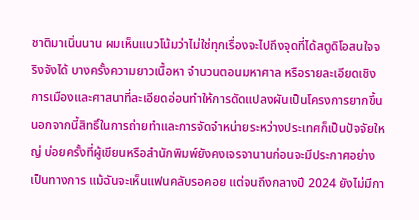ชาติมาเนิ่นนาน ผมเห็นแนวโน้มว่าไม่ใช่ทุกเรื่องจะไปถึงจุดที่ได้สตูดิโอสนใจจริงจังได้ บางครั้งความยาวเนื้อหา จำนวนตอนมหาศาล หรือรายละเอียดเชิงการเมืองและศาสนาที่ละเอียดอ่อนทำให้การดัดแปลงผันเป็นโครงการยากขึ้น นอกจากนี้สิทธิ์ในการถ่ายทำและการจัดจำหน่ายระหว่างประเทศก็เป็นปัจจัยใหญ่ บ่อยครั้งที่ผู้เขียนหรือสำนักพิมพ์ยังคงเจรจานานก่อนจะมีประกาศอย่างเป็นทางการ แม้ฉันจะเห็นแฟนคลับรอคอย แต่จนถึงกลางปี 2024 ยังไม่มีกา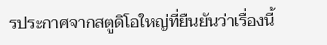รประกาศจากสตูดิโอใหญ่ที่ยืนยันว่าเรื่องนี้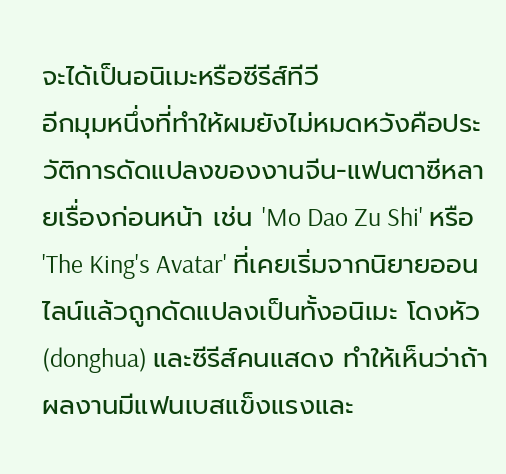จะได้เป็นอนิเมะหรือซีรีส์ทีวี
อีกมุมหนึ่งที่ทำให้ผมยังไม่หมดหวังคือประวัติการดัดแปลงของงานจีน-แฟนตาซีหลายเรื่องก่อนหน้า เช่น 'Mo Dao Zu Shi' หรือ 'The King's Avatar' ที่เคยเริ่มจากนิยายออนไลน์แล้วถูกดัดแปลงเป็นทั้งอนิเมะ โดงหัว (donghua) และซีรีส์คนแสดง ทำให้เห็นว่าถ้าผลงานมีแฟนเบสแข็งแรงและ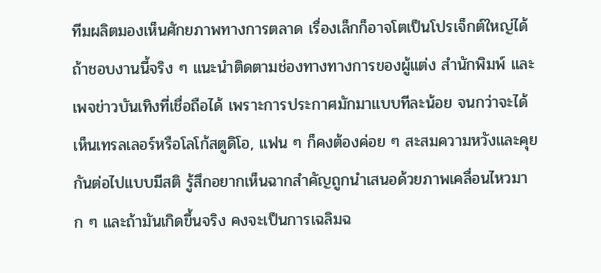ทีมผลิตมองเห็นศักยภาพทางการตลาด เรื่องเล็กก็อาจโตเป็นโปรเจ็กต์ใหญ่ได้ ถ้าชอบงานนี้จริง ๆ แนะนำติดตามช่องทางทางการของผู้แต่ง สำนักพิมพ์ และเพจข่าวบันเทิงที่เชื่อถือได้ เพราะการประกาศมักมาแบบทีละน้อย จนกว่าจะได้เห็นเทรลเลอร์หรือโลโก้สตูดิโอ, แฟน ๆ ก็คงต้องค่อย ๆ สะสมความหวังและคุยกันต่อไปแบบมีสติ รู้สึกอยากเห็นฉากสำคัญถูกนำเสนอด้วยภาพเคลื่อนไหวมาก ๆ และถ้ามันเกิดขึ้นจริง คงจะเป็นการเฉลิมฉ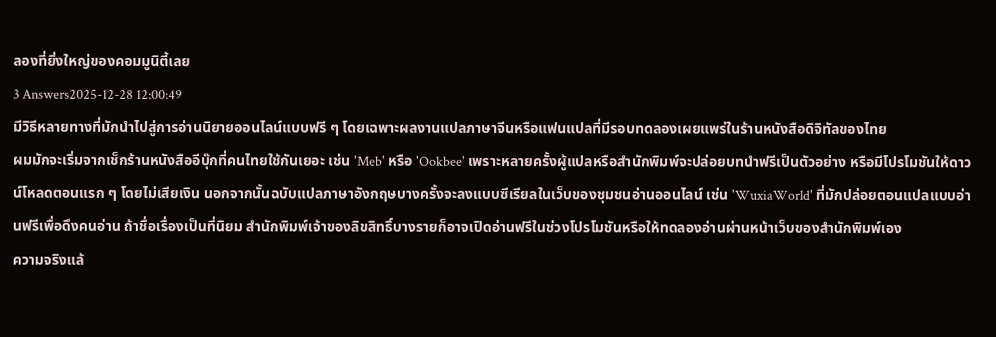ลองที่ยิ่งใหญ่ของคอมมูนิตี้เลย
3 Answers2025-12-28 12:00:49
มีวิธีหลายทางที่มักนำไปสู่การอ่านนิยายออนไลน์แบบฟรี ๆ โดยเฉพาะผลงานแปลภาษาจีนหรือแฟนแปลที่มีรอบทดลองเผยแพร่ในร้านหนังสือดิจิทัลของไทย
ผมมักจะเริ่มจากเช็กร้านหนังสืออีบุ๊กที่คนไทยใช้กันเยอะ เช่น 'Meb' หรือ 'Ookbee' เพราะหลายครั้งผู้แปลหรือสำนักพิมพ์จะปล่อยบทนำฟรีเป็นตัวอย่าง หรือมีโปรโมชันให้ดาวน์โหลดตอนแรก ๆ โดยไม่เสียเงิน นอกจากนั้นฉบับแปลภาษาอังกฤษบางครั้งจะลงแบบซีเรียลในเว็บของชุมชนอ่านออนไลน์ เช่น 'WuxiaWorld' ที่มักปล่อยตอนแปลแบบอ่านฟรีเพื่อดึงคนอ่าน ถ้าชื่อเรื่องเป็นที่นิยม สำนักพิมพ์เจ้าของลิขสิทธิ์บางรายก็อาจเปิดอ่านฟรีในช่วงโปรโมชันหรือให้ทดลองอ่านผ่านหน้าเว็บของสำนักพิมพ์เอง
ความจริงแล้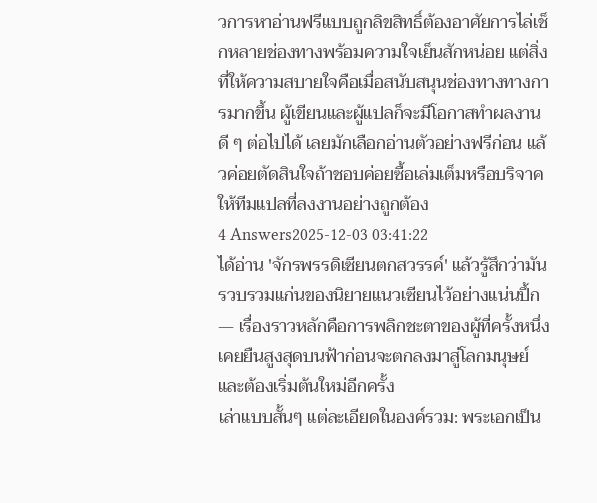วการหาอ่านฟรีแบบถูกลิขสิทธิ์ต้องอาศัยการไล่เช็กหลายช่องทางพร้อมความใจเย็นสักหน่อย แต่สิ่งที่ให้ความสบายใจคือเมื่อสนับสนุนช่องทางทางการมากขึ้น ผู้เขียนและผู้แปลก็จะมีโอกาสทำผลงานดี ๆ ต่อไปได้ เลยมักเลือกอ่านตัวอย่างฟรีก่อน แล้วค่อยตัดสินใจถ้าชอบค่อยซื้อเล่มเต็มหรือบริจาคให้ทีมแปลที่ลงงานอย่างถูกต้อง
4 Answers2025-12-03 03:41:22
ได้อ่าน 'จักรพรรดิเซียนตกสวรรค์' แล้วรู้สึกว่ามันรวบรวมแก่นของนิยายแนวเซียนไว้อย่างแน่นปึ้ก — เรื่องราวหลักคือการพลิกชะตาของผู้ที่ครั้งหนึ่งเคยยืนสูงสุดบนฟ้าก่อนจะตกลงมาสู่โลกมนุษย์และต้องเริ่มต้นใหม่อีกครั้ง
เล่าแบบสั้นๆ แต่ละเอียดในองค์รวม: พระเอกเป็น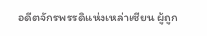อดีตจักรพรรดิแห่งเหล่าเซียน ผู้ถูก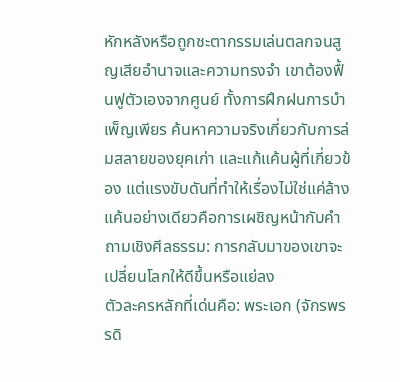หักหลังหรือถูกชะตากรรมเล่นตลกจนสูญเสียอำนาจและความทรงจำ เขาต้องฟื้นฟูตัวเองจากศูนย์ ทั้งการฝึกฝนการบำเพ็ญเพียร ค้นหาความจริงเกี่ยวกับการล่มสลายของยุคเก่า และแก้แค้นผู้ที่เกี่ยวข้อง แต่แรงขับดันที่ทำให้เรื่องไม่ใช่แค่ล้างแค้นอย่างเดียวคือการเผชิญหน้ากับคำถามเชิงศีลธรรม: การกลับมาของเขาจะเปลี่ยนโลกให้ดีขึ้นหรือแย่ลง
ตัวละครหลักที่เด่นคือ: พระเอก (จักรพรรดิ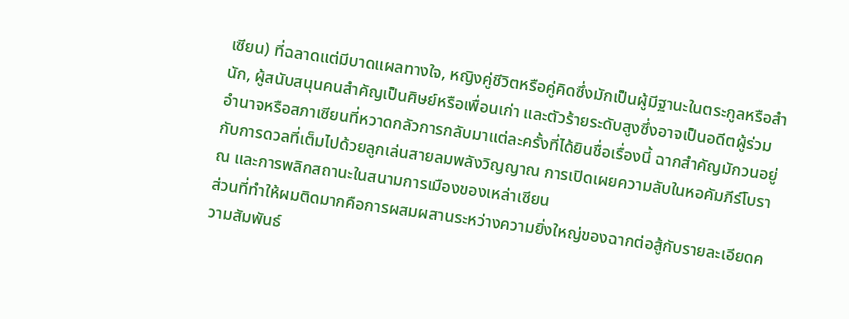เซียน) ที่ฉลาดแต่มีบาดแผลทางใจ, หญิงคู่ชีวิตหรือคู่คิดซึ่งมักเป็นผู้มีฐานะในตระกูลหรือสำนัก, ผู้สนับสนุนคนสำคัญเป็นศิษย์หรือเพื่อนเก่า และตัวร้ายระดับสูงซึ่งอาจเป็นอดีตผู้ร่วมอำนาจหรือสภาเซียนที่หวาดกลัวการกลับมาแต่ละครั้งที่ได้ยินชื่อเรื่องนี้ ฉากสำคัญมักวนอยู่กับการดวลที่เต็มไปด้วยลูกเล่นสายลมพลังวิญญาณ การเปิดเผยความลับในหอคัมภีร์โบราณ และการพลิกสถานะในสนามการเมืองของเหล่าเซียน
ส่วนที่ทำให้ผมติดมากคือการผสมผสานระหว่างความยิ่งใหญ่ของฉากต่อสู้กับรายละเอียดความสัมพันธ์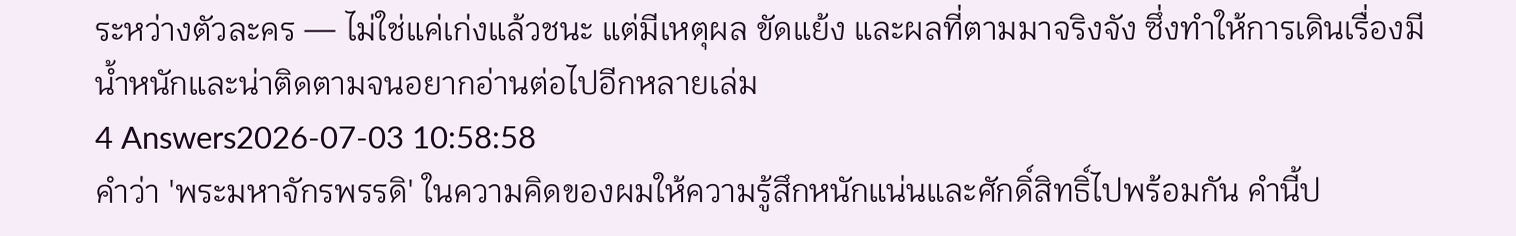ระหว่างตัวละคร — ไม่ใช่แค่เก่งแล้วชนะ แต่มีเหตุผล ขัดแย้ง และผลที่ตามมาจริงจัง ซึ่งทำให้การเดินเรื่องมีน้ำหนักและน่าติดตามจนอยากอ่านต่อไปอีกหลายเล่ม
4 Answers2026-07-03 10:58:58
คำว่า 'พระมหาจักรพรรดิ' ในความคิดของผมให้ความรู้สึกหนักแน่นและศักดิ์สิทธิ์ไปพร้อมกัน คำนี้ป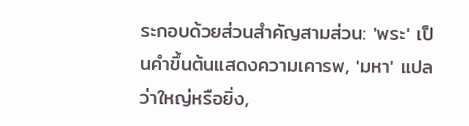ระกอบด้วยส่วนสำคัญสามส่วน: 'พระ' เป็นคำขึ้นต้นแสดงความเคารพ, 'มหา' แปลว่าใหญ่หรือยิ่ง,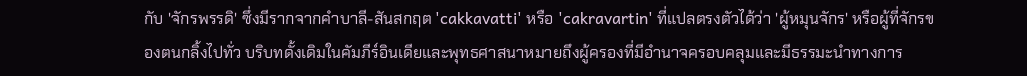กับ 'จักรพรรดิ' ซึ่งมีรากจากคำบาลี-สันสกฤต 'cakkavatti' หรือ 'cakravartin' ที่แปลตรงตัวได้ว่า 'ผู้หมุนจักร' หรือผู้ที่จักรของตนกลิ้งไปทั่ว บริบทดั้งเดิมในคัมภีร์อินเดียและพุทธศาสนาหมายถึงผู้ครองที่มีอำนาจครอบคลุมและมีธรรมะนำทางการ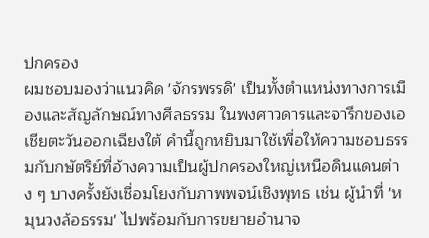ปกครอง
ผมชอบมองว่าแนวคิด 'จักรพรรดิ' เป็นทั้งตำแหน่งทางการเมืองและสัญลักษณ์ทางศีลธรรม ในพงศาวดารและจารึกของเอเชียตะวันออกเฉียงใต้ คำนี้ถูกหยิบมาใช้เพื่อให้ความชอบธรรมกับกษัตริย์ที่อ้างความเป็นผู้ปกครองใหญ่เหนือดินแดนต่าง ๆ บางครั้งยังเชื่อมโยงกับภาพพจน์เชิงพุทธ เช่น ผู้นำที่ 'หมุนวงล้อธรรม' ไปพร้อมกับการขยายอำนาจ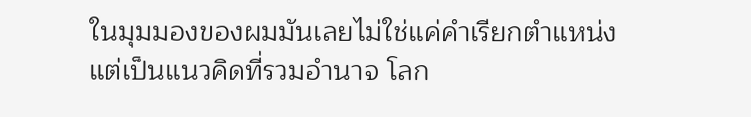ในมุมมองของผมมันเลยไม่ใช่แค่คำเรียกตำแหน่ง แต่เป็นแนวคิดที่รวมอำนาจ โลก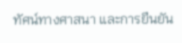ทัศน์ทางศาสนา และการยืนยัน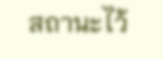สถานะไว้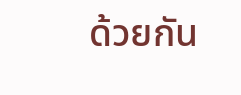ด้วยกัน